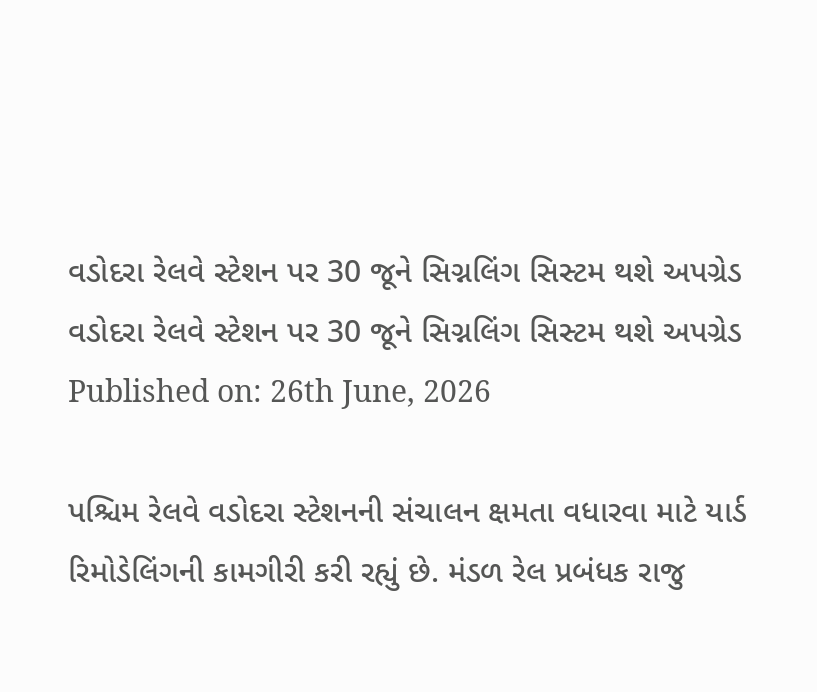વડોદરા રેલવે સ્ટેશન પર 30 જૂને સિગ્નલિંગ સિસ્ટમ થશે અપગ્રેડ
વડોદરા રેલવે સ્ટેશન પર 30 જૂને સિગ્નલિંગ સિસ્ટમ થશે અપગ્રેડ
Published on: 26th June, 2026

પશ્ચિમ રેલવે વડોદરા સ્ટેશનની સંચાલન ક્ષમતા વધારવા માટે યાર્ડ રિમોડેલિંગની કામગીરી કરી રહ્યું છે. મંડળ રેલ પ્રબંધક રાજુ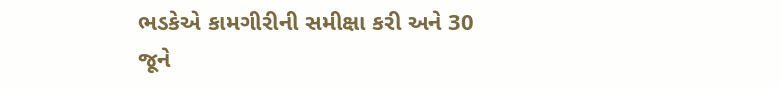ભડકેએ કામગીરીની સમીક્ષા કરી અને 30 જૂને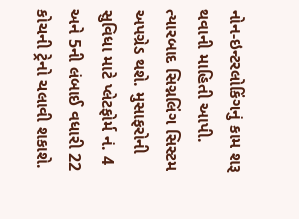નોન-ઇન્ટરલોકિંગનું કામ શરૂ થવાની માહિતી આપી. ત્યારબાદ સિગ્નલિંગ સિસ્ટમ અપગ્રેડ થશે. મુસાફરોની સુવિધા માટે પ્લેટફોર્મ નં. 4 અને 5ની લંબાઈ વધારી 22 કોચની ટ્રેનો ચલાવી શકાશે.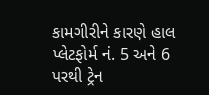કામગીરીને કારણે હાલ પ્લેટફોર્મ નં. 5 અને 6 પરથી ટ્રેન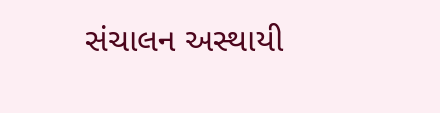સંચાલન અસ્થાયી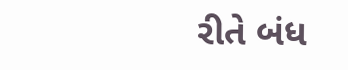રીતે બંધ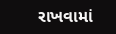રાખવામાં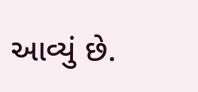આવ્યું છે.